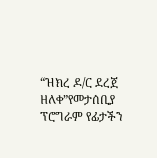“ዝክረ ዶ/ር ደረጀ ዘለቀ”የመታሰቢያ ፕሮግራም የፊታችን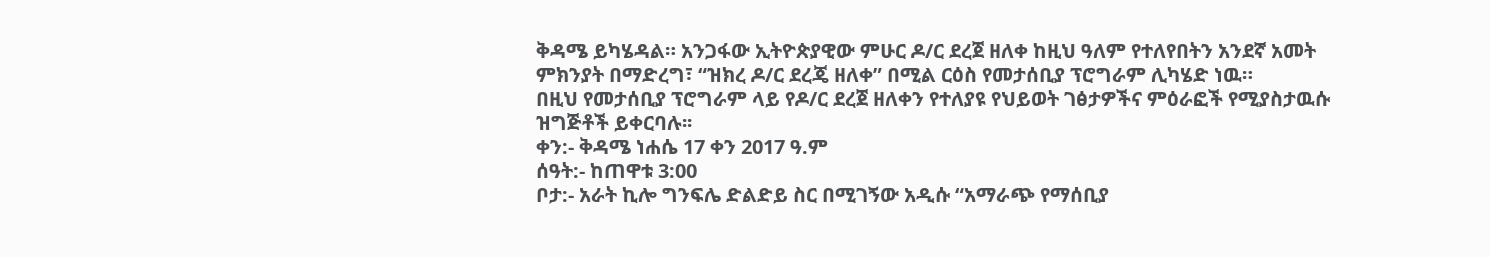ቅዳሜ ይካሄዳል። አንጋፋው ኢትዮጵያዊው ምሁር ዶ/ር ደረጀ ዘለቀ ከዚህ ዓለም የተለየበትን አንደኛ አመት ምክንያት በማድረግ፣ “ዝክረ ዶ/ር ደረጄ ዘለቀ” በሚል ርዕስ የመታሰቢያ ፕሮግራም ሊካሄድ ነዉ።
በዚህ የመታሰቢያ ፕሮግራም ላይ የዶ/ር ደረጀ ዘለቀን የተለያዩ የህይወት ገፅታዎችና ምዕራፎች የሚያስታዉሱ ዝግጅቶች ይቀርባሉ፡፡
ቀን:- ቅዳሜ ነሐሴ 17 ቀን 2017 ዓ.ም
ሰዓት:- ከጠዋቱ 3:00
ቦታ:- አራት ኪሎ ግንፍሌ ድልድይ ስር በሚገኝው አዲሱ “አማራጭ የማሰቢያ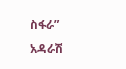ስፋራ” አዳራሽ